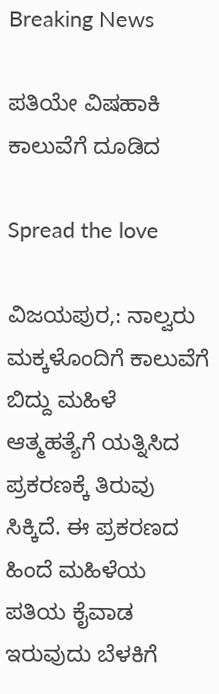Breaking News

ಪತಿಯೇ ವಿಷಹಾಕಿ ಕಾಲುವೆಗೆ ದೂಡಿದ

Spread the love

ವಿಜಯಪುರ,: ನಾಲ್ವರು ಮಕ್ಕಳೊಂದಿಗೆ ಕಾಲುವೆಗೆ ಬಿದ್ದು ಮಹಿಳೆ ಆತ್ಮಹತ್ಯೆಗೆ ಯತ್ನಿಸಿದ ಪ್ರಕರಣಕ್ಕೆ ತಿರುವು ಸಿಕ್ಕಿದೆ. ಈ ಪ್ರಕರಣದ ಹಿಂದೆ ಮಹಿಳೆಯ ಪತಿಯ ಕೈವಾಡ ಇರುವುದು ಬೆಳಕಿಗೆ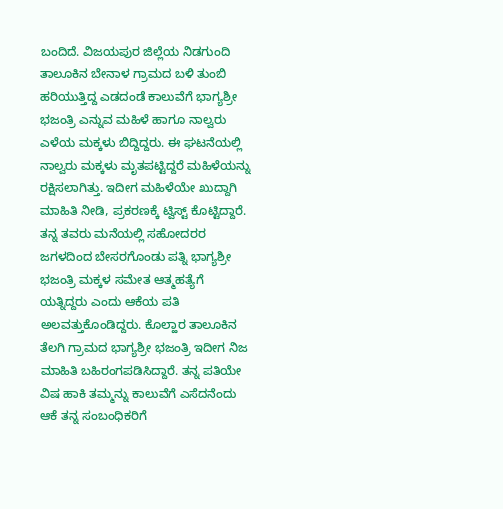ಬಂದಿದೆ. ವಿಜಯಪುರ ಜಿಲ್ಲೆಯ ನಿಡಗುಂದಿ ತಾಲೂಕಿನ ಬೇನಾಳ ಗ್ರಾಮದ ಬಳಿ ತುಂಬಿ ಹರಿಯುತ್ತಿದ್ದ ಎಡದಂಡೆ ಕಾಲುವೆಗೆ ಭಾಗ್ಯಶ್ರೀ ಭಜಂತ್ರಿ ಎನ್ನುವ ಮಹಿಳೆ ಹಾಗೂ ನಾಲ್ವರು ಎಳೆಯ ಮಕ್ಕಳು ಬಿದ್ದಿದ್ದರು. ಈ ಘಟನೆಯಲ್ಲಿ ನಾಲ್ವರು ಮಕ್ಕಳು ಮೃತಪಟ್ಟಿದ್ದರೆ ಮಹಿಳೆಯನ್ನು ರಕ್ಷಿಸಲಾಗಿತ್ತು. ಇದೀಗ ಮಹಿಳೆಯೇ ಖುದ್ದಾಗಿ ಮಾಹಿತಿ ನೀಡಿ, ಪ್ರಕರಣಕ್ಕೆ ಟ್ವಿಸ್ಟ್ ಕೊಟ್ಟಿದ್ದಾರೆ. ತನ್ನ ತವರು ಮನೆಯಲ್ಲಿ ಸಹೋದರರ ಜಗಳದಿಂದ ಬೇಸರಗೊಂಡು ಪತ್ನಿ ಭಾಗ್ಯಶ್ರೀ ಭಜಂತ್ರಿ ಮಕ್ಕಳ ಸಮೇತ ಆತ್ಮಹತ್ಯೆಗೆ ಯತ್ನಿದ್ದರು ಎಂದು ಆಕೆಯ ಪತಿ ಅಲವತ್ತುಕೊಂಡಿದ್ದರು. ಕೊಲ್ಹಾರ ತಾಲೂಕಿನ ತೆಲಗಿ ಗ್ರಾಮದ ಭಾಗ್ಯಶ್ರೀ ಭಜಂತ್ರಿ ಇದೀಗ ನಿಜ ಮಾಹಿತಿ ಬಹಿರಂಗಪಡಿಸಿದ್ದಾರೆ. ತನ್ನ ಪತಿಯೇ ವಿಷ ಹಾಕಿ ತಮ್ಮನ್ನು ಕಾಲುವೆಗೆ ಎಸೆದನೆಂದು ಆಕೆ ತನ್ನ ಸಂಬಂಧಿಕರಿಗೆ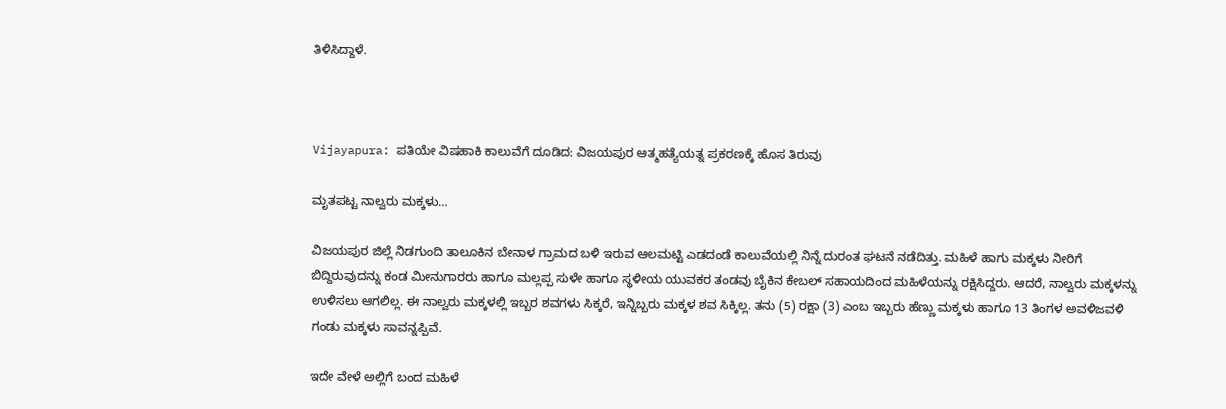ತಿಳಿಸಿದ್ದಾಳೆ.



Vijayapura: ಪತಿಯೇ ವಿಷಹಾಕಿ ಕಾಲುವೆಗೆ ದೂಡಿದ: ವಿಜಯಪುರ ಆತ್ಮಹತ್ಯೆಯತ್ನ ಪ್ರಕರಣಕ್ಕೆ ಹೊಸ ತಿರುವು

ಮೃತಪಟ್ಟ ನಾಲ್ವರು ಮಕ್ಕಳು…

ವಿಜಯಪುರ ಜಿಲ್ಲೆ ನಿಡಗುಂದಿ ತಾಲೂಕಿನ ಬೇನಾಳ ಗ್ರಾಮದ ಬಳಿ ಇರುವ ಆಲಮಟ್ಟಿ ಎಡದಂಡೆ ಕಾಲುವೆಯಲ್ಲಿ ನಿನ್ನೆ ದುರಂತ ಘಟನೆ ನಡೆದಿತ್ತು. ಮಹಿಳೆ ಹಾಗು ಮಕ್ಕಳು ನೀರಿಗೆ ಬಿದ್ದಿರುವುದನ್ನು ಕಂಡ ಮೀನುಗಾರರು ಹಾಗೂ ಮಲ್ಲಪ್ಪ ಸುಳೇ ಹಾಗೂ ಸ್ಥಳೀಯ ಯುವಕರ ತಂಡವು ಬೈಕಿನ ಕೇಬಲ್ ಸಹಾಯದಿಂದ ಮಹಿಳೆಯನ್ನು ರಕ್ಷಿಸಿದ್ದರು. ಆದರೆ, ನಾಲ್ವರು ಮಕ್ಕಳನ್ನು ಉಳಿಸಲು ಆಗಲಿಲ್ಲ. ಈ ನಾಲ್ವರು ಮಕ್ಕಳಲ್ಲಿ ಇಬ್ಬರ ಶವಗಳು ಸಿಕ್ಕರೆ, ಇನ್ನಿಬ್ಬರು ಮಕ್ಕಳ ಶವ ಸಿಕ್ಕಿಲ್ಲ. ತನು (5) ರಕ್ಷಾ (3) ಎಂಬ ಇಬ್ಬರು ಹೆಣ್ಣು ಮಕ್ಕಳು ಹಾಗೂ 13 ತಿಂಗಳ ಅವಳಿಜವಳಿ ಗಂಡು ಮಕ್ಕಳು ಸಾವನ್ನಪ್ಪಿವೆ.

ಇದೇ ವೇಳೆ ಅಲ್ಲಿಗೆ ಬಂದ ಮಹಿಳೆ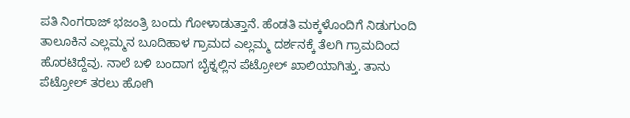ಪತಿ ನಿಂಗರಾಜ್ ಭಜಂತ್ರಿ ಬಂದು ಗೋಳಾಡುತ್ತಾನೆ. ಹೆಂಡತಿ ಮಕ್ಕಳೊಂದಿಗೆ ನಿಡುಗುಂದಿ ತಾಲೂಕಿನ ಎಲ್ಲಮ್ಮನ ಬೂದಿಹಾಳ ಗ್ರಾಮದ ಎಲ್ಲಮ್ಮ ದರ್ಶನಕ್ಕೆ ತೆಲಗಿ ಗ್ರಾಮದಿಂದ ಹೊರಟಿದ್ದೆವು. ನಾಲೆ ಬಳಿ ಬಂದಾಗ ಬೈಕ್ನಲ್ಲಿನ ಪೆಟ್ರೋಲ್ ಖಾಲಿಯಾಗಿತ್ತು. ತಾನು ಪೆಟ್ರೋಲ್ ತರಲು ಹೋಗಿ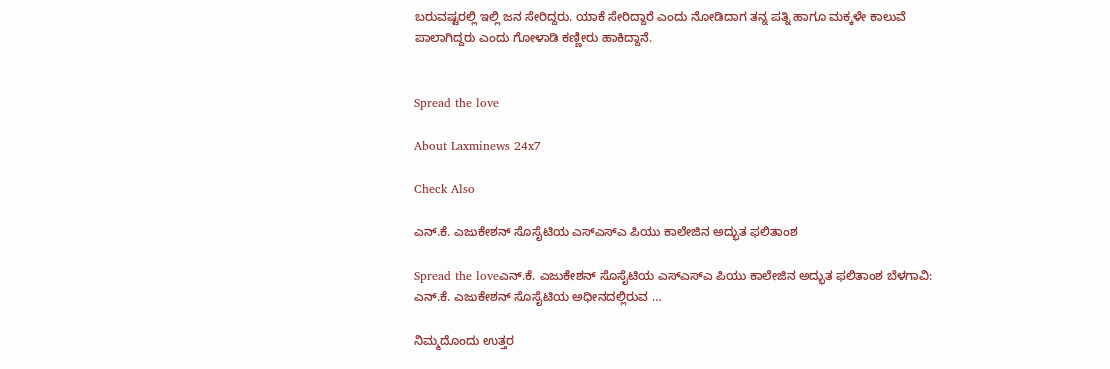ಬರುವಷ್ಟರಲ್ಲಿ ಇಲ್ಲಿ ಜನ ಸೇರಿದ್ದರು. ಯಾಕೆ ಸೇರಿದ್ದಾರೆ ಎಂದು ನೋಡಿದಾಗ ತನ್ನ ಪತ್ನಿ ಹಾಗೂ ಮಕ್ಕಳೇ ಕಾಲುವೆ ಪಾಲಾಗಿದ್ದರು ಎಂದು ಗೋಳಾಡಿ ಕಣ್ಣೀರು ಹಾಕಿದ್ದಾನೆ.


Spread the love

About Laxminews 24x7

Check Also

ಎನ್.ಕೆ. ಎಜುಕೇಶನ್ ಸೊಸೈಟಿಯ ಎಸ್‌ಎಸ್‌ಎ ಪಿಯು ಕಾಲೇಜಿನ ಅದ್ಭುತ ಫಲಿತಾಂಶ

Spread the loveಎನ್.ಕೆ. ಎಜುಕೇಶನ್ ಸೊಸೈಟಿಯ ಎಸ್‌ಎಸ್‌ಎ ಪಿಯು ಕಾಲೇಜಿನ ಅದ್ಭುತ ಫಲಿತಾಂಶ ಬೆಳಗಾವಿ: ಎನ್.ಕೆ. ಎಜುಕೇಶನ್ ಸೊಸೈಟಿಯ ಅಧೀನದಲ್ಲಿರುವ …

ನಿಮ್ಮದೊಂದು ಉತ್ತರ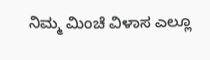ನಿಮ್ಮ ಮಿಂಚೆ ವಿಳಾಸ ಎಲ್ಲೂ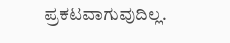ಪ್ರಕಟವಾಗುವುದಿಲ್ಲ.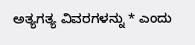ಅತ್ಯಗತ್ಯ ವಿವರಗಳನ್ನು * ಎಂದು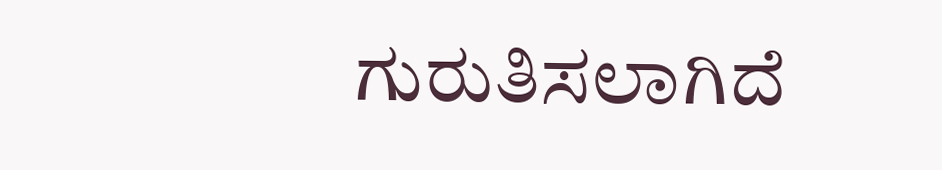ಗುರುತಿಸಲಾಗಿದೆ